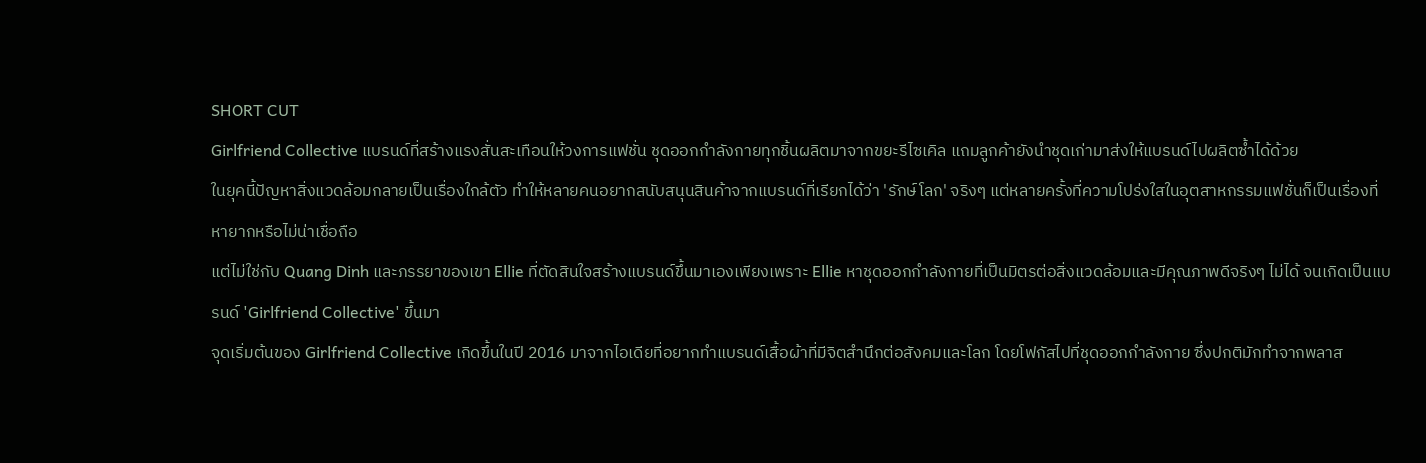SHORT CUT
Girlfriend Collective แบรนด์ที่สร้างแรงสั่นสะเทือนให้วงการแฟชั่น ชุดออกกำลังกายทุกชิ้นผลิตมาจากขยะรีไซเคิล แถมลูกค้ายังนำชุดเก่ามาส่งให้แบรนด์ไปผลิตซ้ำได้ด้วย
ในยุคนี้ปัญหาสิ่งแวดล้อมกลายเป็นเรื่องใกล้ตัว ทำให้หลายคนอยากสนับสนุนสินค้าจากแบรนด์ที่เรียกได้ว่า 'รักษ์โลก' จริงๆ แต่หลายครั้งที่ความโปร่งใสในอุตสาหกรรมแฟชั่นก็เป็นเรื่องที่หายากหรือไม่น่าเชื่อถือ
แต่ไม่ใช่กับ Quang Dinh และภรรยาของเขา Ellie ที่ตัดสินใจสร้างแบรนด์ขึ้นมาเองเพียงเพราะ Ellie หาชุดออกกำลังกายที่เป็นมิตรต่อสิ่งแวดล้อมและมีคุณภาพดีจริงๆ ไม่ได้ จนเกิดเป็นแบรนด์ 'Girlfriend Collective' ขึ้นมา
จุดเริ่มต้นของ Girlfriend Collective เกิดขึ้นในปี 2016 มาจากไอเดียที่อยากทำแบรนด์เสื้อผ้าที่มีจิตสำนึกต่อสังคมและโลก โดยโฟกัสไปที่ชุดออกกำลังกาย ซึ่งปกติมักทำจากพลาส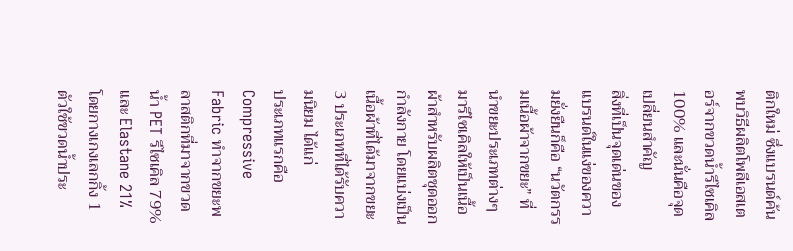ติกใหม่ ซึ่งแบรนด์ค้นพบวิธีผลิตโพลีเอสเตอร์จากขวดน้ำรีไซเคิล 100% และนั่นคือจุดเปลี่ยนสำคัญ
สิ่งที่เป็นจุดเด่นของแบรนด์ในแง่ของความยั่งยืนก็คือ “นวัตกรรมเนื้อผ้าจากขยะ” ที่นำขยะประเภทต่างๆ มารีไซเคิลให้เป็นเนื้อผ้าสำหรับผลิตชุดออกกำลังกาย โดยแบ่งเป็นเนื้อผ้าที่ได้มาจากขยะ 3 ประเภทที่ได้รับความนิยม ได้แก่
ประเภทแรกคือ Compressive Fabric ทำจากขยะพลาสติกที่มาจากขวดน้ำ PET รีไซเคิล 79% และ Elastane 21% โดยกางเกงเลกกิ้ง 1 ตัวใช้ขวดน้ำประ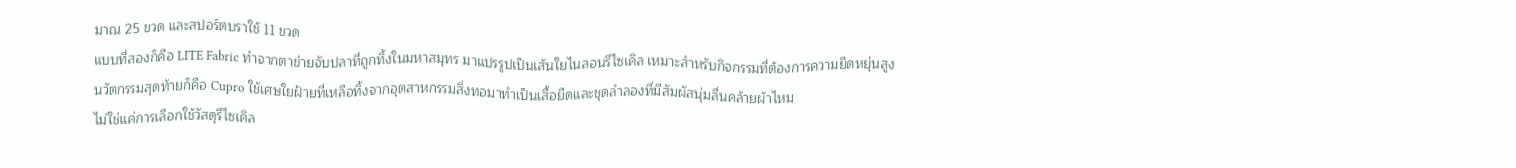มาณ 25 ขวด และสปอร์ตบราใช้ 11 ขวด
แบบที่สองก็คือ LITE Fabric ทำจากตาข่ายจับปลาที่ถูกทิ้งในมหาสมุทร มาแปรรูปเป็นเส้นใยไนลอนรีไซเคิล เหมาะสำหรับกิจกรรมที่ต้องการความยืดหยุ่นสูง
นวัตกรรมสุดท้ายก็คือ Cupro ใช้เศษใยฝ้ายที่เหลือทิ้งจากอุตสาหกรรมสิ่งทอมาทำเป็นเสื้อยืดและชุดลำลองที่มีสัมผัสนุ่มลื่นคล้ายผ้าไหม
ไม่ใช่แค่การเลือกใช้วัสดุรีไซเคิล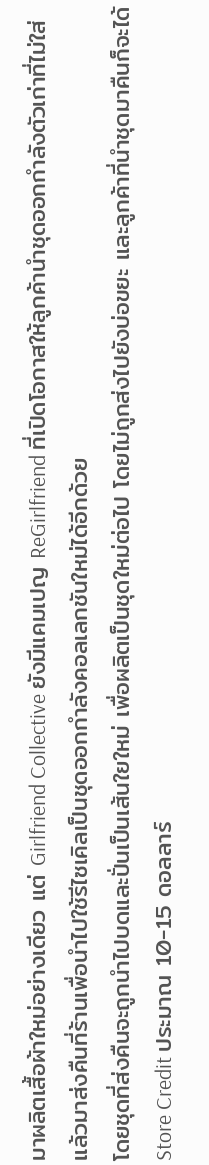มาผลิตเสื้อผ้าใหม่อย่างเดียว แต่ Girlfriend Collective ยังมีแคมเปญ ReGirlfriend ที่เปิดโอกาสให้ลูกค้านำชุดออกกำลังตัวเก่าที่ไม่ใส่แล้วมาส่งคืนที่ร้านเพื่อนำไปใช้รีไซเคิลเป็นชุดออกกำลังคอลเลกชันใหม่ได้อีกด้วย
โดยชุดที่ส่งคืนจะถูกนำไปบดและปั่นเป็นเส้นใยใหม่ เพื่อผลิตเป็นชุดใหม่ต่อไป โดยไม่ถูกส่งไปยังบ่อขยะ และลูกค้าที่นำชุดมาคืนก็จะได้ Store Credit ประมาณ 10-15 ดอลลาร์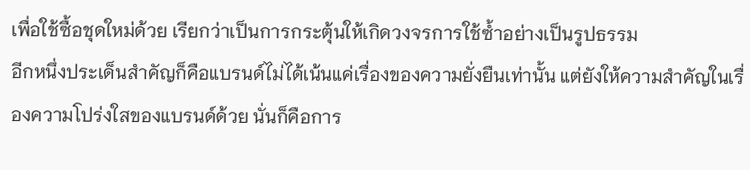เพื่อใช้ซื้อชุดใหม่ด้วย เรียกว่าเป็นการกระตุ้นให้เกิดวงจรการใช้ซ้ำอย่างเป็นรูปธรรม
อีกหนึ่งประเด็นสำคัญก็คือแบรนด์ไม่ได้เน้นแค่เรื่องของความยั่งยืนเท่านั้น แต่ยังให้ความสำคัญในเรื่องความโปร่งใสของแบรนด์ด้วย นั่นก็คือการ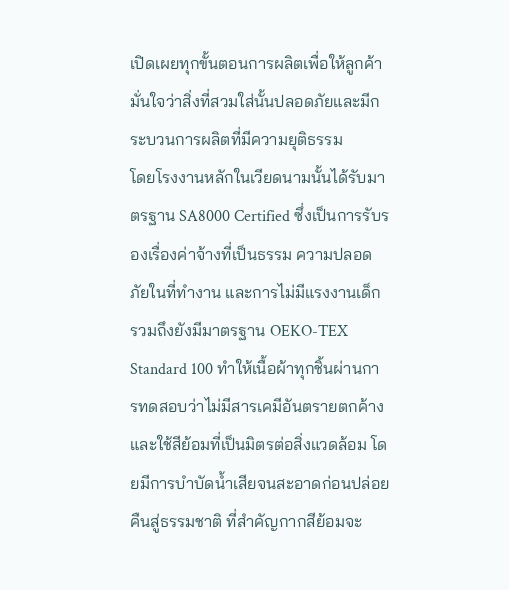เปิดเผยทุกขั้นตอนการผลิตเพื่อให้ลูกค้ามั่นใจว่าสิ่งที่สวมใส่นั้นปลอดภัยและมีกระบวนการผลิตที่มีความยุติธรรม
โดยโรงงานหลักในเวียดนามนั้นได้รับมาตรฐาน SA8000 Certified ซึ่งเป็นการรับรองเรื่องค่าจ้างที่เป็นธรรม ความปลอดภัยในที่ทำงาน และการไม่มีแรงงานเด็ก
รวมถึงยังมีมาตรฐาน OEKO-TEX Standard 100 ทำให้เนื้อผ้าทุกชิ้นผ่านการทดสอบว่าไม่มีสารเคมีอันตรายตกค้าง และใช้สีย้อมที่เป็นมิตรต่อสิ่งแวดล้อม โดยมีการบำบัดน้ำเสียจนสะอาดก่อนปล่อยคืนสู่ธรรมชาติ ที่สำคัญกากสีย้อมจะ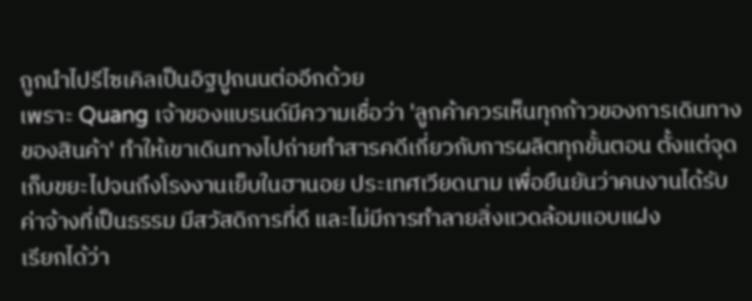ถูกนำไปรีไซเคิลเป็นอิฐปูถนนต่ออีกด้วย
เพราะ Quang เจ้าของแบรนด์มีความเชื่อว่า 'ลูกค้าควรเห็นทุกก้าวของการเดินทางของสินค้า' ทำให้เขาเดินทางไปถ่ายทำสารคดีเกี่ยวกับการผลิตทุกขั้นตอน ตั้งแต่จุดเก็บขยะไปจนถึงโรงงานเย็บในฮานอย ประเทศเวียดนาม เพื่อยืนยันว่าคนงานได้รับค่าจ้างที่เป็นธรรม มีสวัสดิการที่ดี และไม่มีการทำลายสิ่งแวดล้อมแอบแฝง
เรียกได้ว่า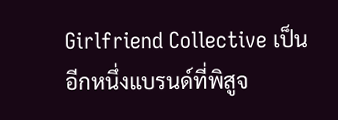Girlfriend Collective เป็นอีกหนึ่งแบรนด์ที่พิสูจ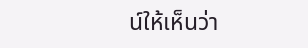น์ให้เห็นว่า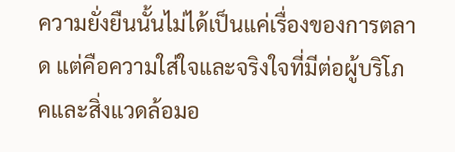ความยั่งยืนนั้นไม่ได้เป็นแค่เรื่องของการตลาด แต่คือความใส่ใจและจริงใจที่มีต่อผู้บริโภคและสิ่งแวดล้อมอ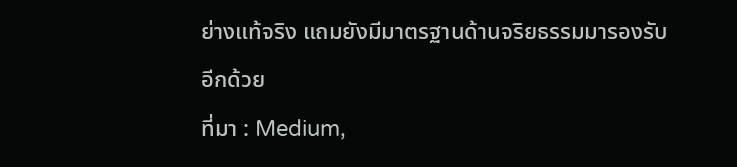ย่างแท้จริง แถมยังมีมาตรฐานด้านจริยธรรมมารองรับอีกด้วย
ที่มา : Medium,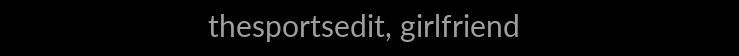thesportsedit, girlfriend